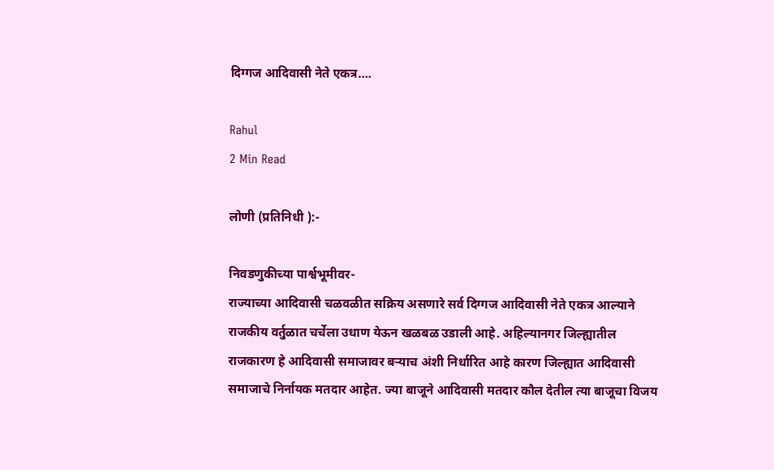दिग्गज आदिवासी नेते एकत्र….

Rahul
2 Min Read

लोणी (प्रतिनिधी ):-

निवडणुकीच्या पार्श्वभूमीवर-
राज्याच्या आदिवासी चळवळीत सक्रिय असणारे सर्व दिग्गज आदिवासी नेते एकत्र आल्याने राजकीय वर्तुळात चर्चेला उधाण येऊन खळबळ उडाली आहे. अहिल्यानगर जिल्ह्यातील राजकारण हे आदिवासी समाजावर बऱ्याच अंशी निर्धारित आहे कारण जिल्ह्यात आदिवासी समाजाचे निर्नायक मतदार आहेत. ज्या बाजूने आदिवासी मतदार कौल देतील त्या बाजूचा विजय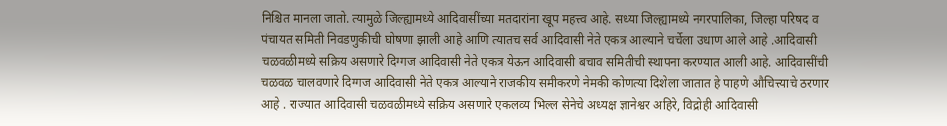निश्चित मानला जातो. त्यामुळे जिल्ह्यामध्ये आदिवासींच्या मतदारांना खूप महत्त्व आहे. सध्या जिल्ह्यामध्ये नगरपालिका, जिल्हा परिषद व पंचायत समिती निवडणुकीची घोषणा झाली आहे आणि त्यातच सर्व आदिवासी नेते एकत्र आल्याने चर्चेला उधाण आले आहे .आदिवासी चळवळीमध्ये सक्रिय असणारे दिग्गज आदिवासी नेते एकत्र येऊन आदिवासी बचाव समितीची स्थापना करण्यात आली आहे. आदिवासींची चळवळ चालवणारे दिग्गज आदिवासी नेते एकत्र आल्याने राजकीय समीकरणे नेमकी कोणत्या दिशेला जातात हे पाहणे औचित्त्याचे ठरणार आहे . राज्यात आदिवासी चळवळीमध्ये सक्रिय असणारे एकलव्य भिल्ल सेनेचे अध्यक्ष ज्ञानेश्वर अहिरे, विद्रोही आदिवासी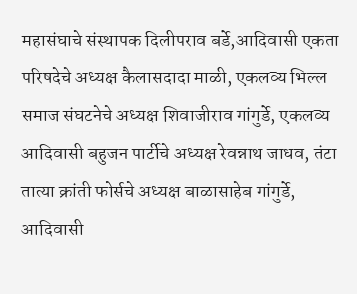महासंघाचे संस्थापक दिलीपराव बर्डे,आदिवासी एकता परिषदेचे अध्यक्ष कैलासदादा माळी, एकलव्य भिल्ल समाज संघटनेचे अध्यक्ष शिवाजीराव गांगुर्डे, एकलव्य आदिवासी बहुजन पार्टीचे अध्यक्ष रेवन्नाथ जाधव, तंटा तात्या क्रांती फोर्सचे अध्यक्ष बाळासाहेब गांगुर्डे, आदिवासी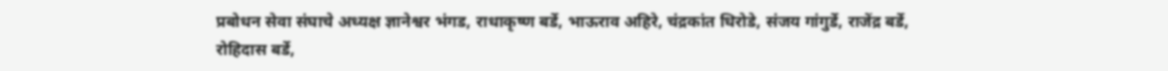प्रबोधन सेवा संघाचे अध्यक्ष ज्ञानेश्वर भंगड, राधाकृष्ण बर्डे, भाऊराव अहिरे, चंद्रकांत धिरोडे, संजय गांगुर्डे, राजेंद्र बर्डे, रोहिदास बर्डे,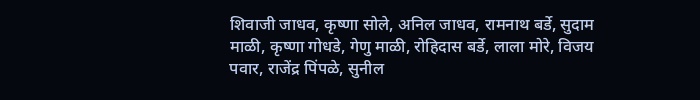शिवाजी जाधव, कृष्णा सोले, अनिल जाधव, रामनाथ बर्डे, सुदाम माळी, कृष्णा गोधडे, गेणु माळी, रोहिदास बर्डे, लाला मोरे, विजय पवार, राजेंद्र पिंपळे, सुनील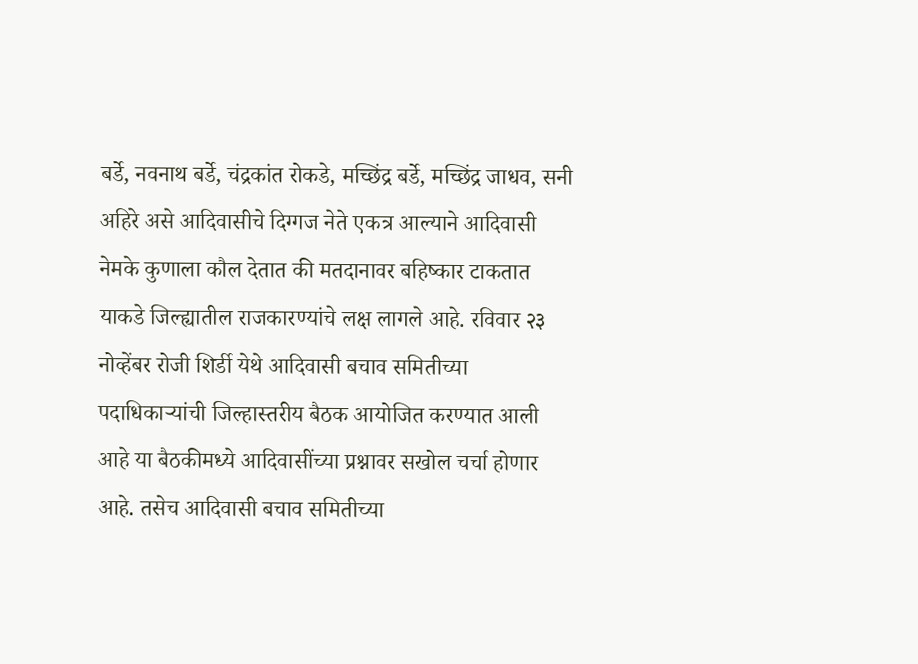बर्डे, नवनाथ बर्डे, चंद्रकांत रोकडे, मच्छिंद्र बर्डे, मच्छिंद्र जाधव, सनी अहिरे असे आदिवासीचे दिग्गज नेते एकत्र आल्याने आदिवासी नेमके कुणाला कौल देतात की मतदानावर बहिष्कार टाकतात याकडे जिल्ह्यातील राजकारण्यांचे लक्ष लागले आहे. रविवार २३ नोव्हेंबर रोजी शिर्डी येथे आदिवासी बचाव समितीच्या पदाधिकाऱ्यांची जिल्हास्तरीय बैठक आयोजित करण्यात आली आहे या बैठकीमध्ये आदिवासींच्या प्रश्नावर सखोल चर्चा होणार आहे. तसेच आदिवासी बचाव समितीच्या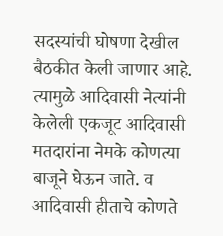सदस्यांची घोषणा देखील बैठकीत केली जाणार आहे. त्यामुळे आदिवासी नेत्यांनी केलेली एकजूट आदिवासी मतदारांना नेमके कोणत्या बाजूने घेऊन जाते. व आदिवासी हीताचे कोणते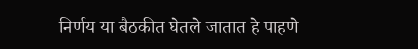निर्णय या बैठकीत घेतले जातात हे पाहणे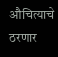औचित्याचे ठरणार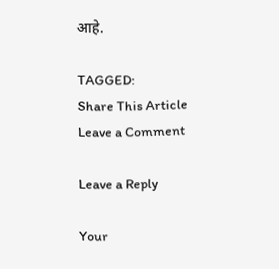आहे.

TAGGED:
Share This Article
Leave a Comment

Leave a Reply

Your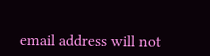email address will not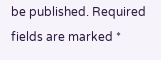be published. Required fields are marked *